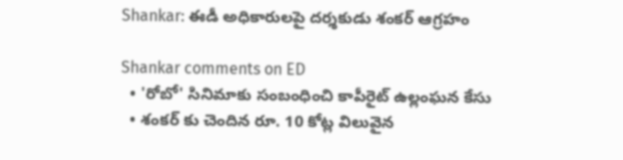Shankar: ఈడీ అధికారులపై దర్శకుడు శంకర్ ఆగ్రహం

Shankar comments on ED
  • 'రోబో' సినిమాకు సంబంధించి కాపీరైట్ ఉల్లంఘన కేసు
  • శంకర్ కు చెందిన రూ. 10 కోట్ల విలువైన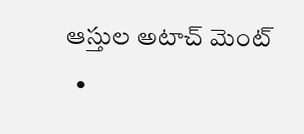ఆస్తుల అటాచ్ మెంట్
  •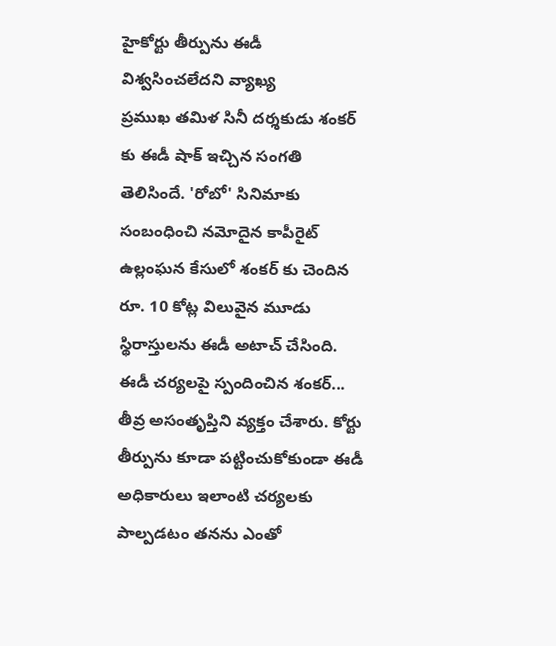హైకోర్టు తీర్పును ఈడీ విశ్వసించలేదని వ్యాఖ్య
ప్రముఖ తమిళ సినీ దర్శకుడు శంకర్ కు ఈడీ షాక్ ఇచ్చిన సంగతి తెలిసిందే. 'రోబో' సినిమాకు సంబంధించి నమోదైన కాపీరైట్ ఉల్లంఘన కేసులో శంకర్ కు చెందిన రూ. 10 కోట్ల విలువైన మూడు స్థిరాస్తులను ఈడీ అటాచ్ చేసింది. ఈడీ చర్యలపై స్పందించిన శంకర్... తీవ్ర అసంతృప్తిని వ్యక్తం చేశారు. కోర్టు తీర్పును కూడా పట్టించుకోకుండా ఈడీ అధికారులు ఇలాంటి చర్యలకు పాల్పడటం తనను ఎంతో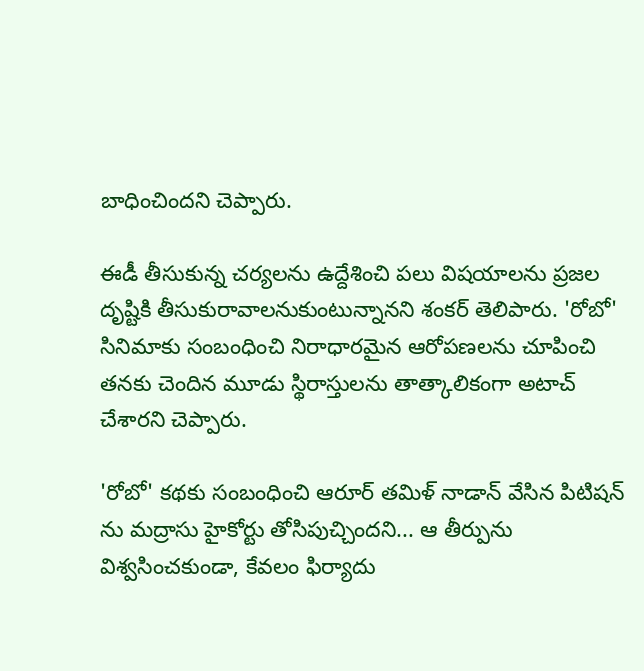బాధించిందని చెప్పారు.

ఈడీ తీసుకున్న చర్యలను ఉద్దేశించి పలు విషయాలను ప్రజల దృష్టికి తీసుకురావాలనుకుంటున్నానని శంకర్ తెలిపారు. 'రోబో' సినిమాకు సంబంధించి నిరాధారమైన ఆరోపణలను చూపించి తనకు చెందిన మూడు స్థిరాస్తులను తాత్కాలికంగా అటాచ్ చేశారని చెప్పారు.

'రోబో' కథకు సంబంధించి ఆరూర్ తమిళ్ నాడాన్ వేసిన పిటిషన్ ను మద్రాసు హైకోర్టు తోసిపుచ్చిందని... ఆ తీర్పును విశ్వసించకుండా, కేవలం ఫిర్యాదు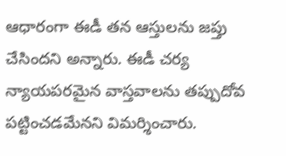ఆధారంగా ఈడీ తన ఆస్తులను జప్తు చేసిందని అన్నారు. ఈడీ చర్య న్యాయపరమైన వాస్తవాలను తప్పుదోవ పట్టించడమేనని విమర్శించారు.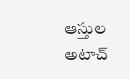ఆస్తుల అటాచ్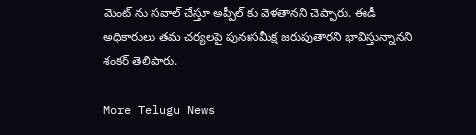మెంట్ ను సవాల్ చేస్తూ అప్పీల్ కు వెళతానని చెప్పారు. ఈడీ అధికారులు తమ చర్యలపై పునఃసమీక్ష జరుపుతారని భావిస్తున్నానని శంకర్ తెలిపారు.

More Telugu News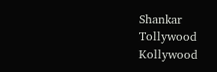Shankar
Tollywood
Kollywood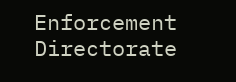Enforcement Directorate